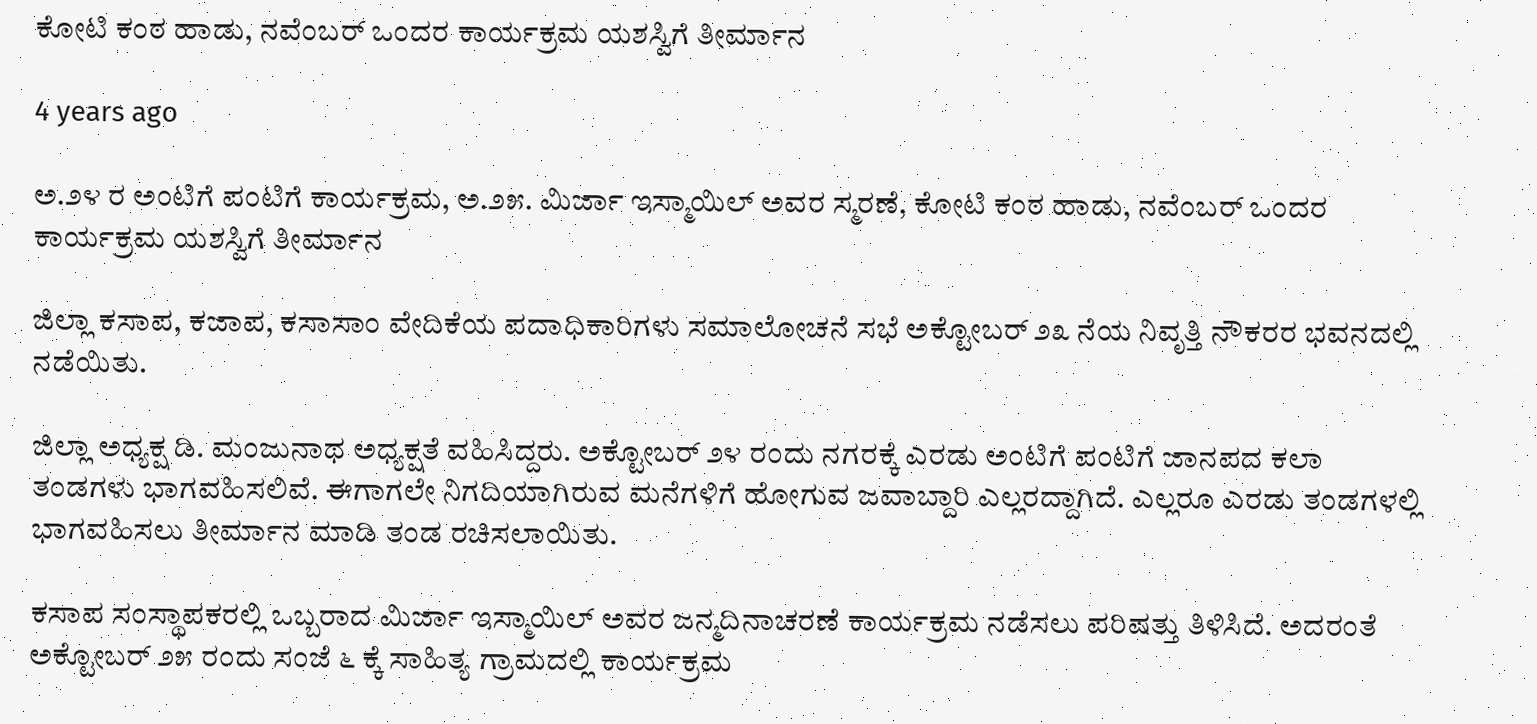ಕೋಟಿ ಕಂಠ ಹಾಡು, ನವೆಂಬರ್ ಒಂದರ ಕಾರ್ಯಕ್ರಮ ಯಶಸ್ವಿಗೆ ತೀರ್ಮಾನ

4 years ago

ಅ.೨೪ ರ ಅಂಟಿಗೆ ಪಂಟಿಗೆ ಕಾರ್ಯಕ್ರಮ, ಅ.೨೫. ಮಿರ್ಜಾ ಇಸ್ಮಾಯಿಲ್ ಅವರ ಸ್ಮರಣೆ, ಕೋಟಿ ಕಂಠ ಹಾಡು, ನವೆಂಬರ್ ಒಂದರ ಕಾರ್ಯಕ್ರಮ ಯಶಸ್ವಿಗೆ ತೀರ್ಮಾನ

ಜಿಲ್ಲಾ ಕಸಾಪ, ಕಜಾಪ, ಕಸಾಸಾಂ ವೇದಿಕೆಯ ಪದಾಧಿಕಾರಿಗಳು ಸಮಾಲೋಚನೆ ಸಭೆ ಅಕ್ಟೋಬರ್ ೨೩ ನೆಯ ನಿವೃತ್ತಿ ನೌಕರರ ಭವನದಲ್ಲಿ ನಡೆಯಿತು.

ಜಿಲ್ಲಾ ಅಧ್ಯಕ್ಷ ಡಿ. ಮಂಜುನಾಥ ಅಧ್ಯಕ್ಷತೆ ವಹಿಸಿದ್ದರು. ಅಕ್ಟೋಬರ್ ೨೪ ರಂದು ನಗರಕ್ಕೆ ಎರಡು ಅಂಟಿಗೆ ಪಂಟಿಗೆ ಜಾನಪದ ಕಲಾ ತಂಡಗಳು ಭಾಗವಹಿಸಲಿವೆ. ಈಗಾಗಲೇ ನಿಗದಿಯಾಗಿರುವ ಮನೆಗಳಿಗೆ ಹೋಗುವ ಜವಾಬ್ದಾರಿ ಎಲ್ಲರದ್ದಾಗಿದೆ. ಎಲ್ಲರೂ ಎರಡು ತಂಡಗಳಲ್ಲಿ ಭಾಗವಹಿಸಲು ತೀರ್ಮಾನ ಮಾಡಿ ತಂಡ ರಚಿಸಲಾಯಿತು.

ಕಸಾಪ ಸಂಸ್ಥಾಪಕರಲ್ಲಿ ಒಬ್ಬರಾದ ಮಿರ್ಜಾ ಇಸ್ಮಾಯಿಲ್ ಅವರ ಜನ್ಮದಿನಾಚರಣೆ ಕಾರ್ಯಕ್ರಮ ನಡೆಸಲು ಪರಿಷತ್ತು ತಿಳಿಸಿದೆ. ಅದರಂತೆ ಅಕ್ಟೋಬರ್ ೨೫ ರಂದು ಸಂಜೆ ೬ ಕ್ಕೆ ಸಾಹಿತ್ಯ ಗ್ರಾಮದಲ್ಲಿ ಕಾರ್ಯಕ್ರಮ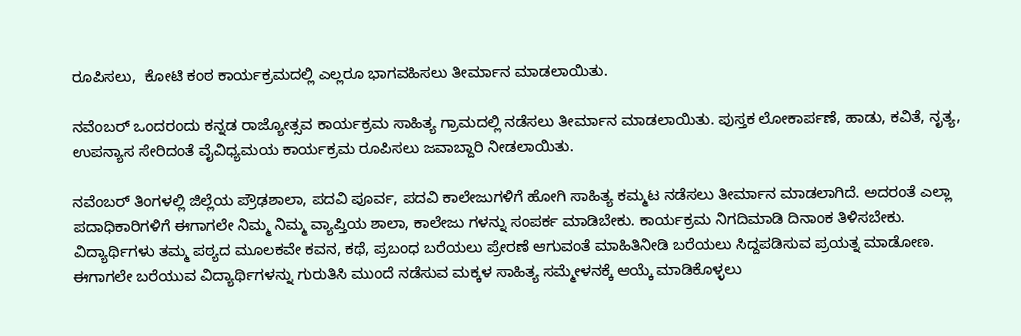ರೂಪಿಸಲು,  ಕೋಟಿ ಕಂಠ ಕಾರ್ಯಕ್ರಮದಲ್ಲಿ ಎಲ್ಲರೂ ಭಾಗವಹಿಸಲು ತೀರ್ಮಾನ ಮಾಡಲಾಯಿತು.

ನವೆಂಬರ್ ಒಂದರಂದು ಕನ್ನಡ ರಾಜ್ಯೋತ್ಸವ ಕಾರ್ಯಕ್ರಮ ಸಾಹಿತ್ಯ ಗ್ರಾಮದಲ್ಲಿ ನಡೆಸಲು ತೀರ್ಮಾನ ಮಾಡಲಾಯಿತು. ಪುಸ್ತಕ ಲೋಕಾರ್ಪಣೆ, ಹಾಡು, ಕವಿತೆ, ನೃತ್ಯ, ಉಪನ್ಯಾಸ ಸೇರಿದಂತೆ ವೈವಿಧ್ಯಮಯ ಕಾರ್ಯಕ್ರಮ ರೂಪಿಸಲು ಜವಾಬ್ದಾರಿ ನೀಡಲಾಯಿತು.

ನವೆಂಬರ್ ತಿಂಗಳಲ್ಲಿ ಜಿಲ್ಲೆಯ ಪ್ರೌಢಶಾಲಾ, ಪದವಿ ಪೂರ್ವ, ಪದವಿ ಕಾಲೇಜುಗಳಿಗೆ ಹೋಗಿ ಸಾಹಿತ್ಯ ಕಮ್ಮಟ ನಡೆಸಲು ತೀರ್ಮಾನ ಮಾಡಲಾಗಿದೆ. ಅದರಂತೆ ಎಲ್ಲಾ ಪದಾಧಿಕಾರಿಗಳಿಗೆ ಈಗಾಗಲೇ ನಿಮ್ಮ ನಿಮ್ಮ ವ್ಯಾಪ್ತಿಯ ಶಾಲಾ, ಕಾಲೇಜು ಗಳನ್ನು ಸಂಪರ್ಕ ಮಾಡಿಬೇಕು. ಕಾರ್ಯಕ್ರಮ ನಿಗದಿಮಾಡಿ ದಿನಾಂಕ ತಿಳಿಸಬೇಕು. ವಿದ್ಯಾರ್ಥಿಗಳು ತಮ್ಮ ಪಠ್ಯದ ಮೂಲಕವೇ ಕವನ, ಕಥೆ, ಪ್ರಬಂಧ ಬರೆಯಲು ಪ್ರೇರಣೆ ಆಗುವಂತೆ ಮಾಹಿತಿನೀಡಿ ಬರೆಯಲು ಸಿದ್ದಪಡಿಸುವ ಪ್ರಯತ್ನ ಮಾಡೋಣ. ಈಗಾಗಲೇ ಬರೆಯುವ ವಿದ್ಯಾರ್ಥಿಗಳನ್ನು ಗುರುತಿಸಿ ಮುಂದೆ ನಡೆಸುವ ಮಕ್ಕಳ ಸಾಹಿತ್ಯ ಸಮ್ಮೇಳನಕ್ಕೆ ಆಯ್ಕೆ ಮಾಡಿಕೊಳ್ಳಲು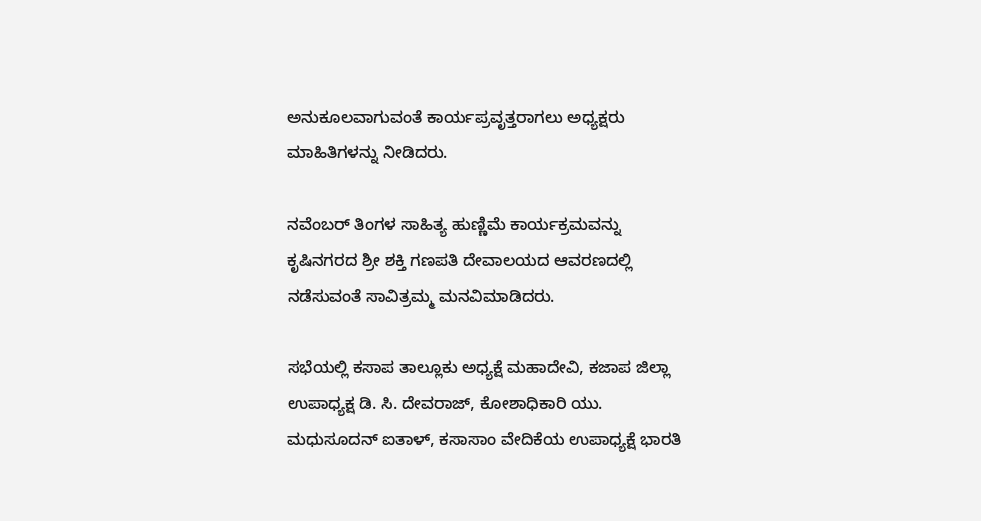ಅನುಕೂಲವಾಗುವಂತೆ ಕಾರ್ಯಪ್ರವೃತ್ತರಾಗಲು ಅಧ್ಯಕ್ಷರು ಮಾಹಿತಿಗಳನ್ನು ನೀಡಿದರು.

ನವೆಂಬರ್ ತಿಂಗಳ ಸಾಹಿತ್ಯ ಹುಣ್ಣಿಮೆ ಕಾರ್ಯಕ್ರಮವನ್ನು ಕೃಷಿನಗರದ ಶ್ರೀ ಶಕ್ತಿ ಗಣಪತಿ ದೇವಾಲಯದ ಆವರಣದಲ್ಲಿ ನಡೆಸುವಂತೆ ಸಾವಿತ್ರಮ್ಮ ಮನವಿಮಾಡಿದರು.

ಸಭೆಯಲ್ಲಿ ಕಸಾಪ ತಾಲ್ಲೂಕು ಅಧ್ಯಕ್ಷೆ ಮಹಾದೇವಿ, ಕಜಾಪ ಜಿಲ್ಲಾ ಉಪಾಧ್ಯಕ್ಷ ಡಿ. ಸಿ. ದೇವರಾಜ್, ಕೋಶಾಧಿಕಾರಿ ಯು. ಮಧುಸೂದನ್ ಐತಾಳ್, ಕಸಾಸಾಂ ವೇದಿಕೆಯ ಉಪಾಧ್ಯಕ್ಷೆ ಭಾರತಿ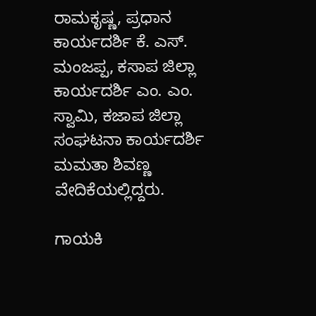ರಾಮಕೃಷ್ಣ, ಪ್ರಧಾನ ಕಾರ್ಯದರ್ಶಿ ಕೆ. ಎಸ್. ಮಂಜಪ್ಪ, ಕಸಾಪ ಜಿಲ್ಲಾ ಕಾರ್ಯದರ್ಶಿ ಎಂ. ಎಂ. ಸ್ವಾಮಿ, ಕಜಾಪ ಜಿಲ್ಲಾ ಸಂಘಟನಾ ಕಾರ್ಯದರ್ಶಿ ಮಮತಾ ಶಿವಣ್ಣ ವೇದಿಕೆಯಲ್ಲಿದ್ದರು.

ಗಾಯಕಿ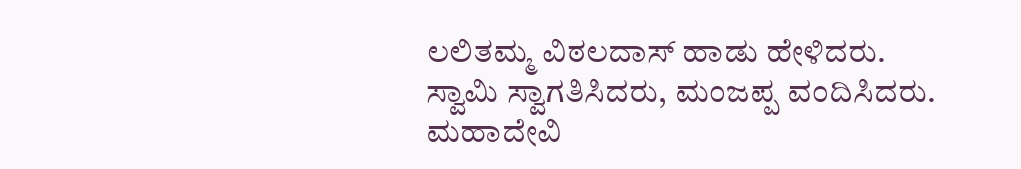ಲಲಿತಮ್ಮ ವಿಠಲದಾಸ್ ಹಾಡು ಹೇಳಿದರು. ಸ್ವಾಮಿ ಸ್ವಾಗತಿಸಿದರು, ಮಂಜಪ್ಪ ವಂದಿಸಿದರು. ಮಹಾದೇವಿ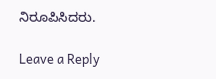ನಿರೂಪಿಸಿದರು.

Leave a Reply